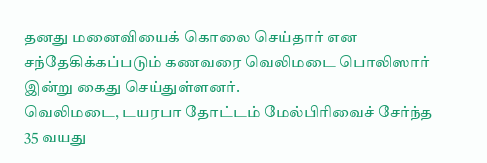தனது மனைவியைக் கொலை செய்தார் என சந்தேகிக்கப்படும் கணவரை வெலிமடை பொலிஸார் இன்று கைது செய்துள்ளனர்.
வெலிமடை, டயரபா தோட்டம் மேல்பிரிவைச் சேர்ந்த 35 வயது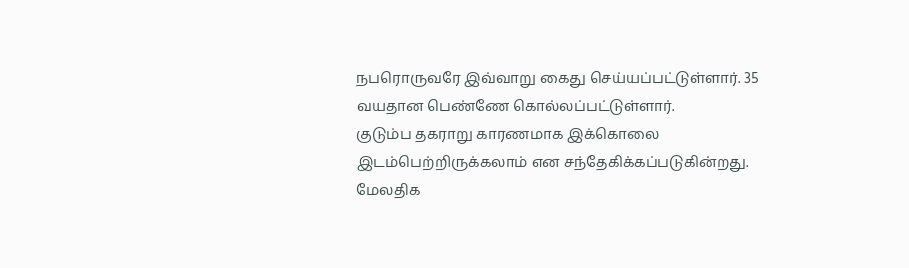நபரொருவரே இவ்வாறு கைது செய்யப்பட்டுள்ளார். 35 வயதான பெண்ணே கொல்லப்பட்டுள்ளார்.
குடும்ப தகராறு காரணமாக இக்கொலை இடம்பெற்றிருக்கலாம் என சந்தேகிக்கப்படுகின்றது.
மேலதிக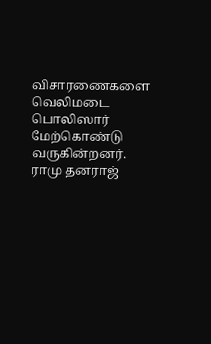விசாரணைகளை வெலிமடை பொலிஸார் மேற்கொண்டு வருகின்றனர்.
ராமு தனராஜ்